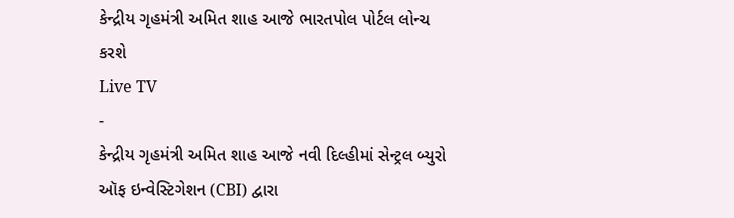કેન્દ્રીય ગૃહમંત્રી અમિત શાહ આજે ભારતપોલ પોર્ટલ લોન્ચ કરશે
Live TV
-
કેન્દ્રીય ગૃહમંત્રી અમિત શાહ આજે નવી દિલ્હીમાં સેન્ટ્રલ બ્યુરો ઑફ ઇન્વેસ્ટિગેશન (CBI) દ્વારા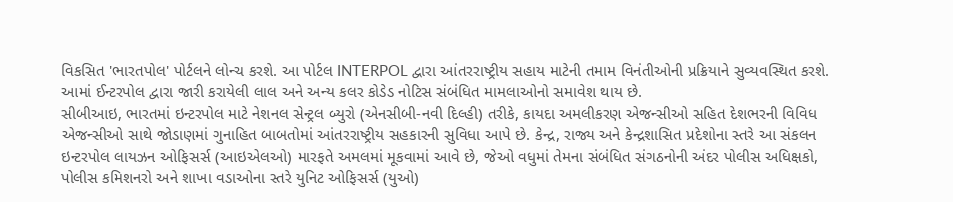વિકસિત 'ભારતપોલ' પોર્ટલને લોન્ચ કરશે. આ પોર્ટલ INTERPOL દ્વારા આંતરરાષ્ટ્રીય સહાય માટેની તમામ વિનંતીઓની પ્રક્રિયાને સુવ્યવસ્થિત કરશે. આમાં ઈન્ટરપોલ દ્વારા જારી કરાયેલી લાલ અને અન્ય કલર કોડેડ નોટિસ સંબંધિત મામલાઓનો સમાવેશ થાય છે.
સીબીઆઇ, ભારતમાં ઇન્ટરપોલ માટે નેશનલ સેન્ટ્રલ બ્યુરો (એનસીબી-નવી દિલ્હી) તરીકે, કાયદા અમલીકરણ એજન્સીઓ સહિત દેશભરની વિવિધ એજન્સીઓ સાથે જોડાણમાં ગુનાહિત બાબતોમાં આંતરરાષ્ટ્રીય સહકારની સુવિધા આપે છે. કેન્દ્ર, રાજ્ય અને કેન્દ્રશાસિત પ્રદેશોના સ્તરે આ સંકલન ઇન્ટરપોલ લાયઝન ઓફિસર્સ (આઇએલઓ) મારફતે અમલમાં મૂકવામાં આવે છે, જેઓ વધુમાં તેમના સંબંધિત સંગઠનોની અંદર પોલીસ અધિક્ષકો, પોલીસ કમિશનરો અને શાખા વડાઓના સ્તરે યુનિટ ઓફિસર્સ (યુઓ)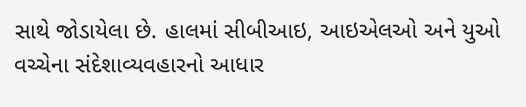સાથે જોડાયેલા છે. હાલમાં સીબીઆઇ, આઇએલઓ અને યુઓ વચ્ચેના સંદેશાવ્યવહારનો આધાર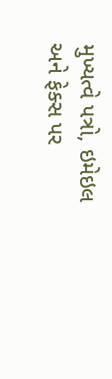મુખ્યત્વે પત્રો, ઇમેઇલ અને ફેક્સ પર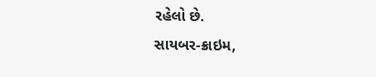રહેલો છે.
સાયબર-ક્રાઇમ,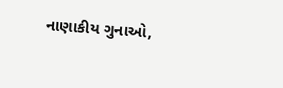નાણાકીય ગુનાઓ,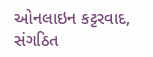ઓનલાઇન કટ્ટરવાદ, સંગઠિત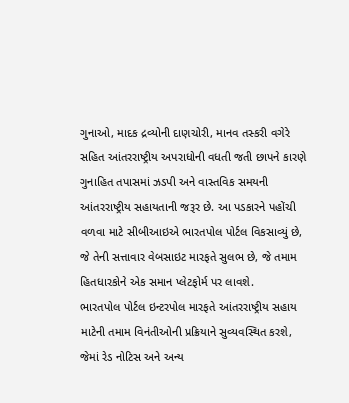ગુનાઓ, માદક દ્રવ્યોની દાણચોરી, માનવ તસ્કરી વગેરે સહિત આંતરરાષ્ટ્રીય અપરાધોની વધતી જતી છાપને કારણે ગુનાહિત તપાસમાં ઝડપી અને વાસ્તવિક સમયની આંતરરાષ્ટ્રીય સહાયતાની જરૂર છે. આ પડકારને પહોંચી વળવા માટે સીબીઆઇએ ભારતપોલ પોર્ટલ વિકસાવ્યું છે, જે તેની સત્તાવાર વેબસાઇટ મારફતે સુલભ છે, જે તમામ હિતધારકોને એક સમાન પ્લેટફોર્મ પર લાવશે.
ભારતપોલ પોર્ટલ ઇન્ટરપોલ મારફતે આંતરરાષ્ટ્રીય સહાય માટેની તમામ વિનંતીઓની પ્રક્રિયાને સુવ્યવસ્થિત કરશે, જેમાં રેડ નોટિસ અને અન્ય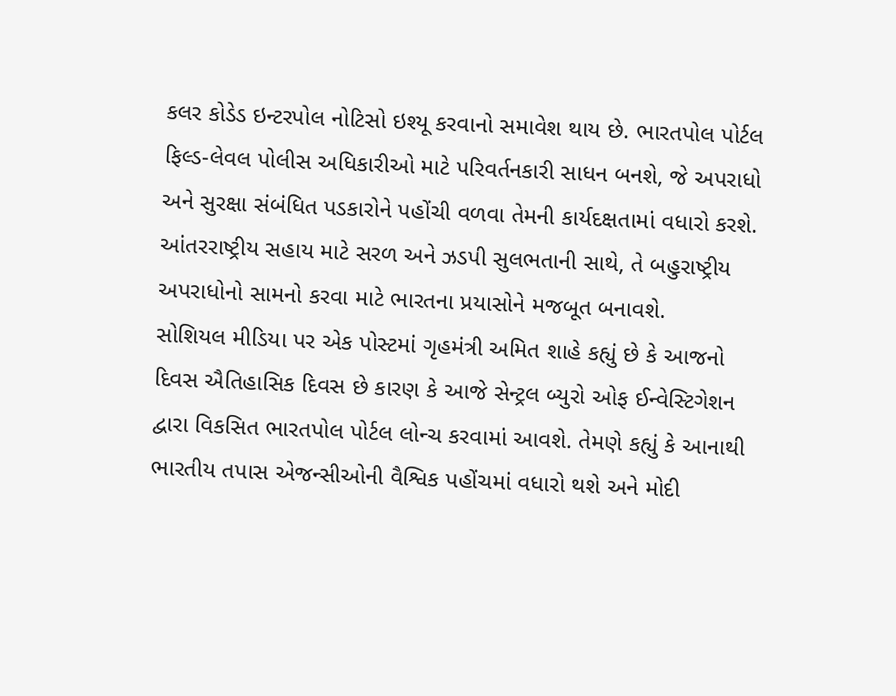કલર કોડેડ ઇન્ટરપોલ નોટિસો ઇશ્યૂ કરવાનો સમાવેશ થાય છે. ભારતપોલ પોર્ટલ ફિલ્ડ-લેવલ પોલીસ અધિકારીઓ માટે પરિવર્તનકારી સાધન બનશે, જે અપરાધો અને સુરક્ષા સંબંધિત પડકારોને પહોંચી વળવા તેમની કાર્યદક્ષતામાં વધારો કરશે. આંતરરાષ્ટ્રીય સહાય માટે સરળ અને ઝડપી સુલભતાની સાથે, તે બહુરાષ્ટ્રીય અપરાધોનો સામનો કરવા માટે ભારતના પ્રયાસોને મજબૂત બનાવશે.
સોશિયલ મીડિયા પર એક પોસ્ટમાં ગૃહમંત્રી અમિત શાહે કહ્યું છે કે આજનો દિવસ ઐતિહાસિક દિવસ છે કારણ કે આજે સેન્ટ્રલ બ્યુરો ઓફ ઈન્વેસ્ટિગેશન દ્વારા વિકસિત ભારતપોલ પોર્ટલ લોન્ચ કરવામાં આવશે. તેમણે કહ્યું કે આનાથી ભારતીય તપાસ એજન્સીઓની વૈશ્વિક પહોંચમાં વધારો થશે અને મોદી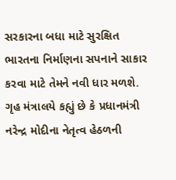સરકારના બધા માટે સુરક્ષિત ભારતના નિર્માણના સપનાને સાકાર કરવા માટે તેમને નવી ધાર મળશે.
ગૃહ મંત્રાલયે કહ્યું છે કે પ્રધાનમંત્રી નરેન્દ્ર મોદીના નેતૃત્વ હેઠળની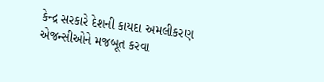કેન્દ્ર સરકારે દેશની કાયદા અમલીકરણ એજન્સીઓને મજબૂત કરવા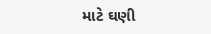માટે ઘણી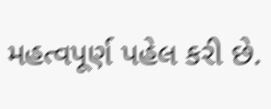મહત્વપૂર્ણ પહેલ કરી છે.